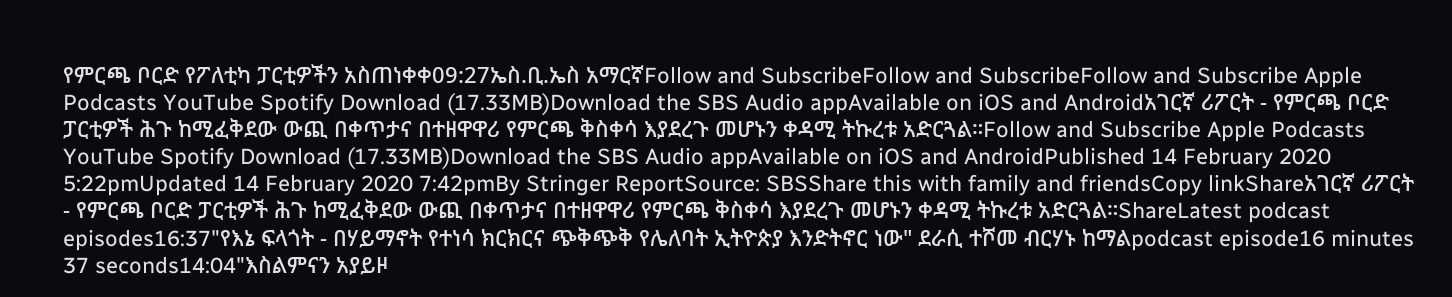የምርጫ ቦርድ የፖለቲካ ፓርቲዎችን አስጠነቀቀ09:27ኤስ.ቢ.ኤስ አማርኛFollow and SubscribeFollow and SubscribeFollow and Subscribe Apple Podcasts YouTube Spotify Download (17.33MB)Download the SBS Audio appAvailable on iOS and Androidአገርኛ ሪፖርት - የምርጫ ቦርድ ፓርቲዎች ሕጉ ከሚፈቅደው ውጪ በቀጥታና በተዘዋዋሪ የምርጫ ቅስቀሳ እያደረጉ መሆኑን ቀዳሚ ትኩረቱ አድርጓል።Follow and Subscribe Apple Podcasts YouTube Spotify Download (17.33MB)Download the SBS Audio appAvailable on iOS and AndroidPublished 14 February 2020 5:22pmUpdated 14 February 2020 7:42pmBy Stringer ReportSource: SBSShare this with family and friendsCopy linkShareአገርኛ ሪፖርት - የምርጫ ቦርድ ፓርቲዎች ሕጉ ከሚፈቅደው ውጪ በቀጥታና በተዘዋዋሪ የምርጫ ቅስቀሳ እያደረጉ መሆኑን ቀዳሚ ትኩረቱ አድርጓል።ShareLatest podcast episodes16:37"የእኔ ፍላጎት - በሃይማኖት የተነሳ ክርክርና ጭቅጭቅ የሌለባት ኢትዮጵያ እንድትኖር ነው" ደራሲ ተሾመ ብርሃኑ ከማልpodcast episode16 minutes 37 seconds14:04"እስልምናን አያይዞ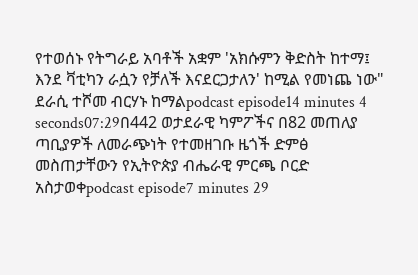የተወሰኑ የትግራይ አባቶች አቋም 'አክሱምን ቅድስት ከተማ፤ እንደ ቫቲካን ራሷን የቻለች እናደርጋታለን' ከሚል የመነጨ ነው" ደራሲ ተሾመ ብርሃኑ ከማልpodcast episode14 minutes 4 seconds07:29በ442 ወታደራዊ ካምፖችና በ82 መጠለያ ጣቢያዎች ለመራጭነት የተመዘገቡ ዜጎች ድምፅ መስጠታቸውን የኢትዮጵያ ብሔራዊ ምርጫ ቦርድ አስታወቀpodcast episode7 minutes 29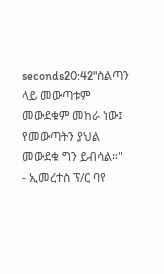seconds20:42"ስልጣን ላይ መውጣቱም መውደቁም መከራ ነው፤ የመውጣትን ያህል መውደቁ ግን ይብሳል።" - ኢመረተስ ፕ/ር ባየ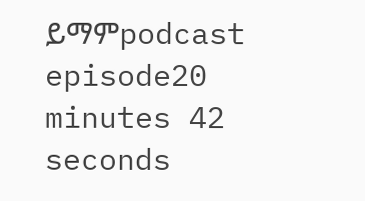ይማምpodcast episode20 minutes 42 seconds